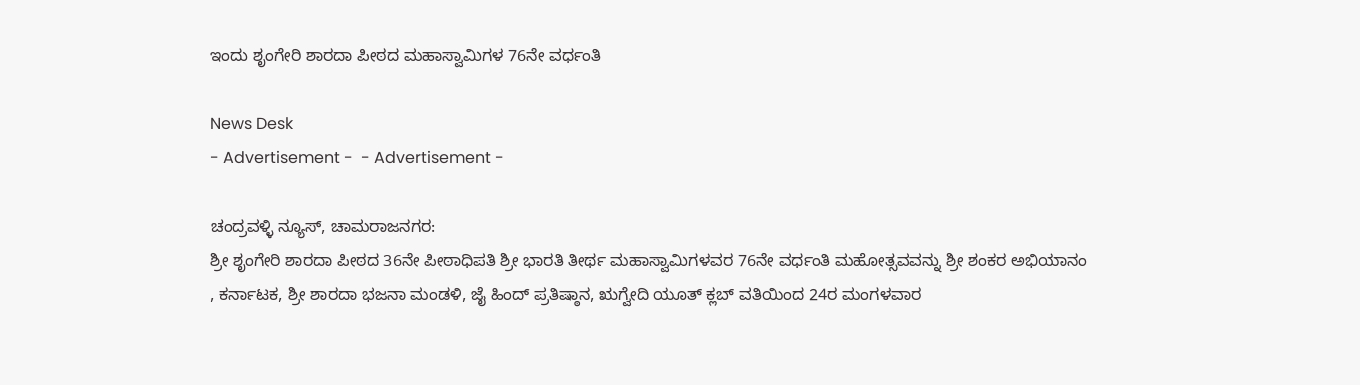ಇಂದು ಶೃಂಗೇರಿ ಶಾರದಾ ಪೀಠದ ಮಹಾಸ್ವಾಮಿಗಳ 76ನೇ ವರ್ಧಂತಿ

News Desk
- Advertisement -  - Advertisement -

ಚಂದ್ರವಳ್ಳಿ ನ್ಯೂಸ್, ಚಾಮರಾಜನಗರ:
ಶ್ರೀ ಶೃಂಗೇರಿ ಶಾರದಾ ಪೀಠದ 36ನೇ ಪೀಠಾಧಿಪತಿ ಶ್ರೀ ಭಾರತಿ ತೀರ್ಥ ಮಹಾಸ್ವಾಮಿಗಳವರ 76ನೇ ವರ್ಧಂತಿ ಮಹೋತ್ಸವವನ್ನು ಶ್ರೀ ಶಂಕರ ಅಭಿಯಾನಂ
, ಕರ್ನಾಟಕ, ಶ್ರೀ ಶಾರದಾ ಭಜನಾ ಮಂಡಳಿ, ಜೈ ಹಿಂದ್ ಪ್ರತಿಷ್ಠಾನ, ಋಗ್ವೇದಿ ಯೂತ್ ಕ್ಲಬ್ ವತಿಯಿಂದ 24ರ ಮಂಗಳವಾರ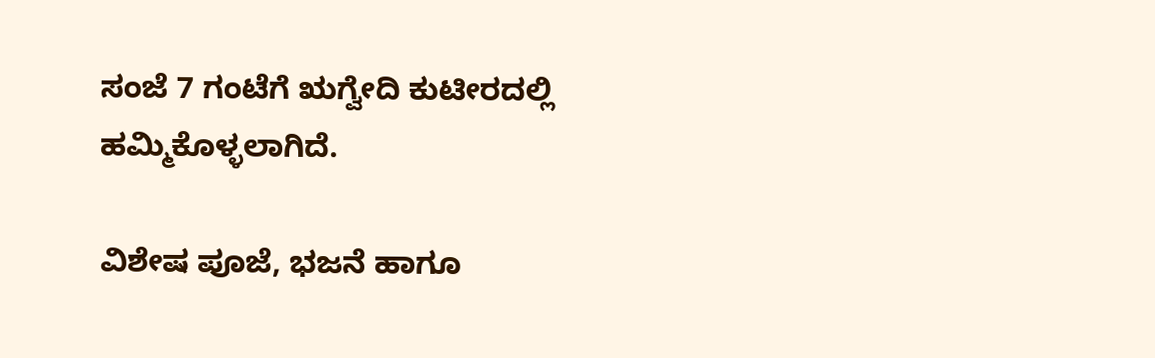ಸಂಜೆ 7 ಗಂಟೆಗೆ ಋಗ್ವೇದಿ ಕುಟೀರದಲ್ಲಿ  ಹಮ್ಮಿಕೊಳ್ಳಲಾಗಿದೆ.

ವಿಶೇಷ ಪೂಜೆ, ಭಜನೆ ಹಾಗೂ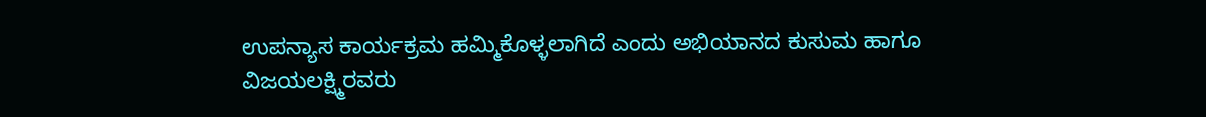ಉಪನ್ಯಾಸ ಕಾರ್ಯಕ್ರಮ ಹಮ್ಮಿಕೊಳ್ಳಲಾಗಿದೆ ಎಂದು ಅಭಿಯಾನದ ಕುಸುಮ ಹಾಗೂ ವಿಜಯಲಕ್ಷ್ಮಿರವರು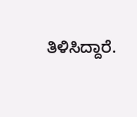ತಿಳಿಸಿದ್ದಾರೆ.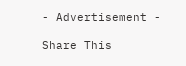- Advertisement -

Share This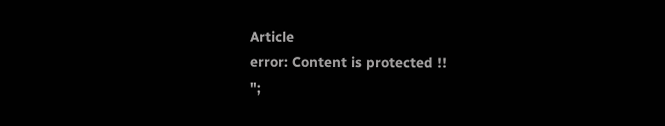Article
error: Content is protected !!
";